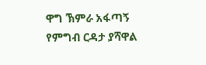ዋግ ኽምራ አፋጣኝ የምግብ ርዳታ ያሻዋል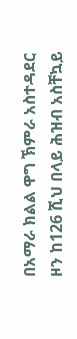በአማራ ክልል ዋግ ኽምራ አስተዳደር ዞን ከ126 ሺህ በላይ ሕዝብ አስቸኳይ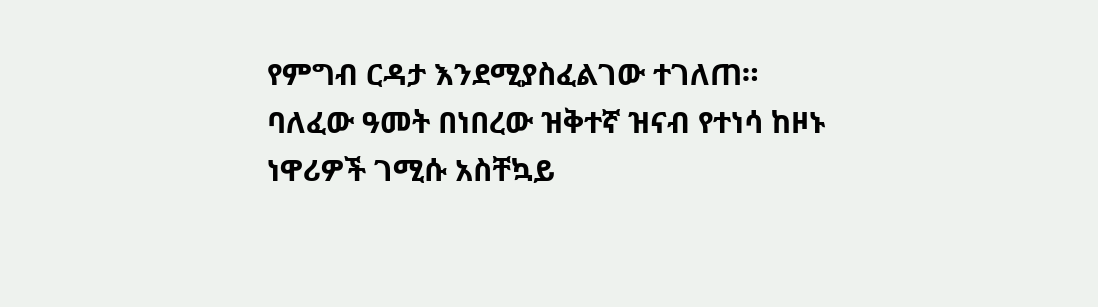የምግብ ርዳታ እንደሚያስፈልገው ተገለጠ። ባለፈው ዓመት በነበረው ዝቅተኛ ዝናብ የተነሳ ከዞኑ ነዋሪዎች ገሚሱ አስቸኳይ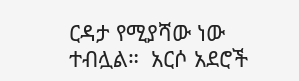ርዳታ የሚያሻው ነው ተብሏል።  አርሶ አደሮች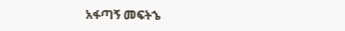አፋጣኝ መፍትኄ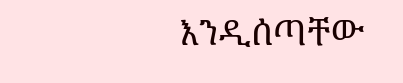እንዲሰጣቸው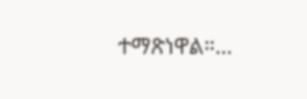ተማጽነዋል።…